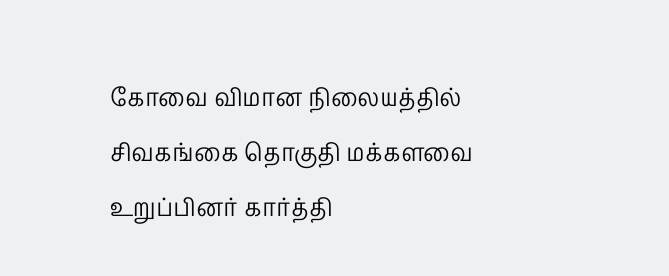கோவை விமான நிலையத்தில் சிவகங்கை தொகுதி மக்களவை உறுப்பினர் கார்த்தி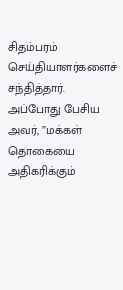சிதம்பரம் செய்தியாளர்களைச் சந்தித்தார். அப்போது பேசிய அவர், ”மக்கள் தொகையை அதிகரிக்கும்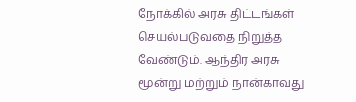நோக்கில் அரசு திட்டங்கள் செயல்படுவதை நிறுத்த வேண்டும். ஆந்திர அரசு மூன்று மற்றும் நான்காவது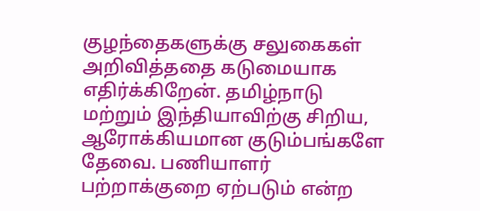குழந்தைகளுக்கு சலுகைகள் அறிவித்ததை கடுமையாக எதிர்க்கிறேன். தமிழ்நாடு மற்றும் இந்தியாவிற்கு சிறிய, ஆரோக்கியமான குடும்பங்களே தேவை. பணியாளர் பற்றாக்குறை ஏற்படும் என்ற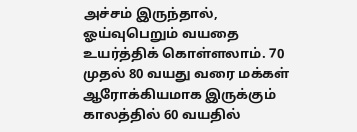அச்சம் இருந்தால், ஓய்வுபெறும் வயதை உயர்த்திக் கொள்ளலாம். 70 முதல் 80 வயது வரை மக்கள் ஆரோக்கியமாக இருக்கும் காலத்தில் 60 வயதில்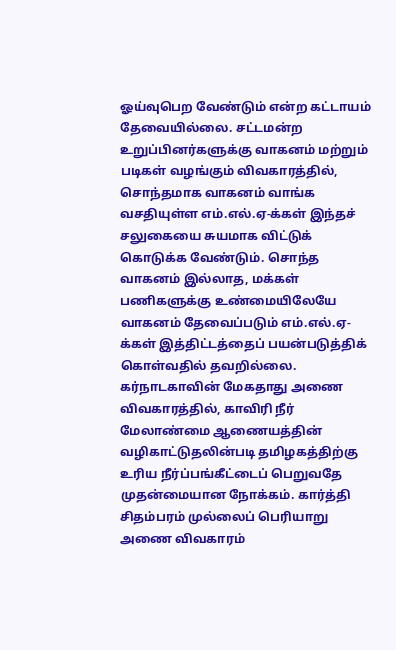ஓய்வுபெற வேண்டும் என்ற கட்டாயம் தேவையில்லை. சட்டமன்ற உறுப்பினர்களுக்கு வாகனம் மற்றும் படிகள் வழங்கும் விவகாரத்தில், சொந்தமாக வாகனம் வாங்க வசதியுள்ள எம்.எல்.ஏ-க்கள் இந்தச் சலுகையை சுயமாக விட்டுக் கொடுக்க வேண்டும். சொந்த வாகனம் இல்லாத, மக்கள் பணிகளுக்கு உண்மையிலேயே வாகனம் தேவைப்படும் எம்.எல்.ஏ-க்கள் இத்திட்டத்தைப் பயன்படுத்திக் கொள்வதில் தவறில்லை. கர்நாடகாவின் மேகதாது அணை விவகாரத்தில், காவிரி நீர் மேலாண்மை ஆணையத்தின் வழிகாட்டுதலின்படி தமிழகத்திற்கு உரிய நீர்ப்பங்கீட்டைப் பெறுவதே முதன்மையான நோக்கம். கார்த்தி சிதம்பரம் முல்லைப் பெரியாறு அணை விவகாரம்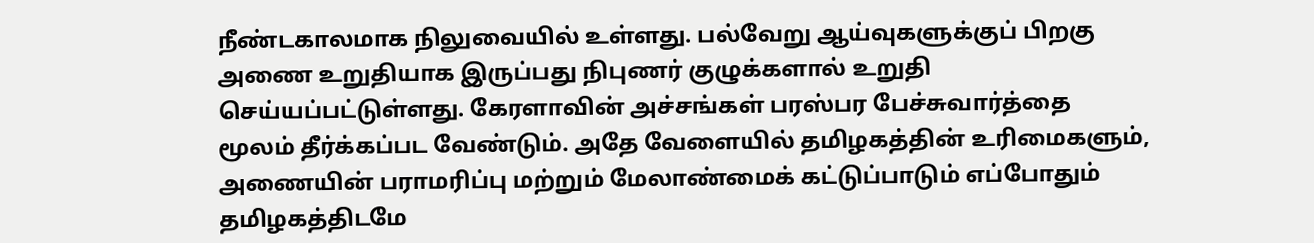நீண்டகாலமாக நிலுவையில் உள்ளது. பல்வேறு ஆய்வுகளுக்குப் பிறகு அணை உறுதியாக இருப்பது நிபுணர் குழுக்களால் உறுதி செய்யப்பட்டுள்ளது. கேரளாவின் அச்சங்கள் பரஸ்பர பேச்சுவார்த்தை மூலம் தீர்க்கப்பட வேண்டும். அதே வேளையில் தமிழகத்தின் உரிமைகளும், அணையின் பராமரிப்பு மற்றும் மேலாண்மைக் கட்டுப்பாடும் எப்போதும் தமிழகத்திடமே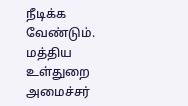நீடிக்க வேண்டும். மத்திய உள்துறை அமைச்சர்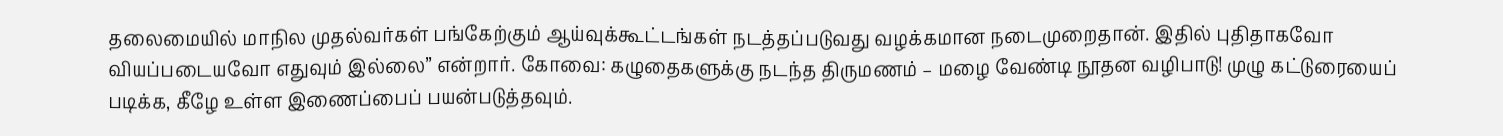தலைமையில் மாநில முதல்வர்கள் பங்கேற்கும் ஆய்வுக்கூட்டங்கள் நடத்தப்படுவது வழக்கமான நடைமுறைதான். இதில் புதிதாகவோ வியப்படையவோ எதுவும் இல்லை” என்றார். கோவை: கழுதைகளுக்கு நடந்த திருமணம் – மழை வேண்டி நூதன வழிபாடு! முழு கட்டுரையைப் படிக்க, கீழே உள்ள இணைப்பைப் பயன்படுத்தவும்.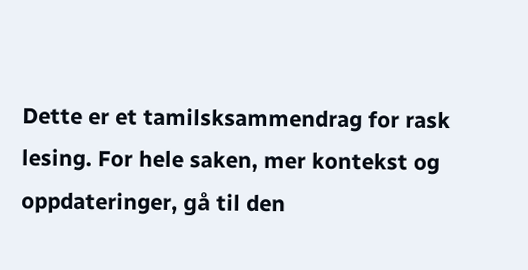Dette er et tamilsksammendrag for rask lesing. For hele saken, mer kontekst og oppdateringer, gå til den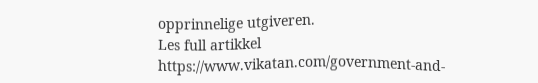opprinnelige utgiveren.
Les full artikkel
https://www.vikatan.com/government-and-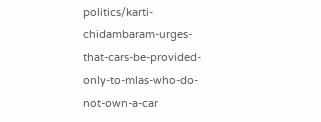politics/karti-chidambaram-urges-that-cars-be-provided-only-to-mlas-who-do-not-own-a-car